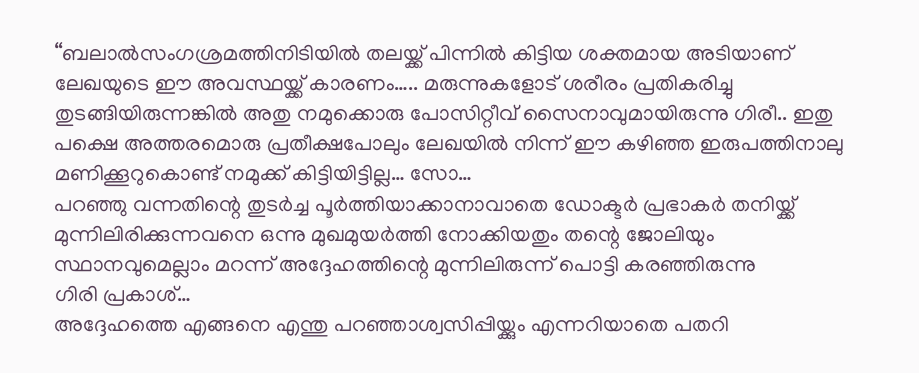“ബലാൽസംഗശ്രമത്തിനിടിയിൽ തലയ്ക്ക് പിന്നിൽ കിട്ടിയ ശക്തമായ അടിയാണ് ലേഖയുടെ ഈ അവസ്ഥയ്ക്ക് കാരണം….. മരുന്നുകളോട് ശരീരം പ്രതികരിച്ചു തുടങ്ങിയിരുന്നങ്കിൽ അതു നമുക്കൊരു പോസിറ്റീവ് സൈനാവുമായിരുന്നു ഗിരീ.. ഇതു പക്ഷെ അത്തരമൊരു പ്രതീക്ഷപോലും ലേഖയിൽ നിന്ന് ഈ കഴിഞ്ഞ ഇരുപത്തിനാലു മണിക്കൂറുകൊണ്ട് നമുക്ക് കിട്ടിയിട്ടില്ല… സോ…
പറഞ്ഞു വന്നതിന്റെ തുടർച്ച പൂർത്തിയാക്കാനാവാതെ ഡോക്ടർ പ്രഭാകർ തനിയ്ക്ക് മുന്നിലിരിക്കുന്നവനെ ഒന്നു മുഖമുയർത്തി നോക്കിയതും തന്റെ ജോലിയും സ്ഥാനവുമെല്ലാം മറന്ന് അദ്ദേഹത്തിന്റെ മുന്നിലിരുന്ന് പൊട്ടി കരഞ്ഞിരുന്നു
ഗിരി പ്രകാശ്…
അദ്ദേഹത്തെ എങ്ങനെ എന്തു പറഞ്ഞാശ്വസിപ്പിയ്ക്കും എന്നറിയാതെ പതറി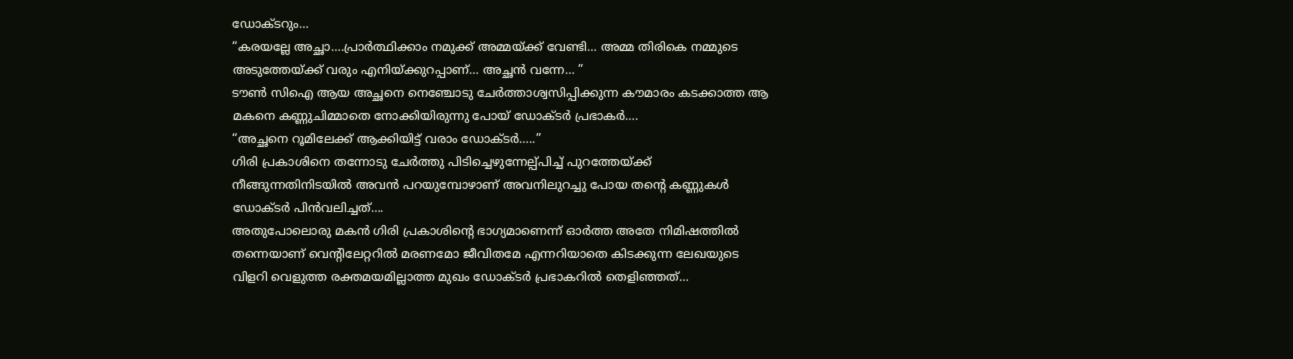ഡോക്ടറും…
“കരയല്ലേ അച്ഛാ….പ്രാർത്ഥിക്കാം നമുക്ക് അമ്മയ്ക്ക് വേണ്ടി… അമ്മ തിരികെ നമ്മുടെ അടുത്തേയ്ക്ക് വരും എനിയ്ക്കുറപ്പാണ്… അച്ഛൻ വന്നേ… ”
ടൗൺ സിഐ ആയ അച്ഛനെ നെഞ്ചോടു ചേർത്താശ്വസിപ്പിക്കുന്ന കൗമാരം കടക്കാത്ത ആ മകനെ കണ്ണുചിമ്മാതെ നോക്കിയിരുന്നു പോയ് ഡോക്ടർ പ്രഭാകർ….
“അച്ഛനെ റൂമിലേക്ക് ആക്കിയിട്ട് വരാം ഡോക്ടർ…..”
ഗിരി പ്രകാശിനെ തന്നോടു ചേർത്തു പിടിച്ചെഴുന്നേല്പ്പിച്ച് പുറത്തേയ്ക്ക് നീങ്ങുന്നതിനിടയിൽ അവൻ പറയുമ്പോഴാണ് അവനിലുറച്ചു പോയ തന്റെ കണ്ണുകൾ ഡോക്ടർ പിൻവലിച്ചത്….
അതുപോലൊരു മകൻ ഗിരി പ്രകാശിന്റെ ഭാഗ്യമാണെന്ന് ഓർത്ത അതേ നിമിഷത്തിൽ തന്നെയാണ് വെന്റിലേറ്ററിൽ മരണമോ ജീവിതമേ എന്നറിയാതെ കിടക്കുന്ന ലേഖയുടെ വിളറി വെളുത്ത രക്തമയമില്ലാത്ത മുഖം ഡോക്ടർ പ്രഭാകറിൽ തെളിഞ്ഞത്…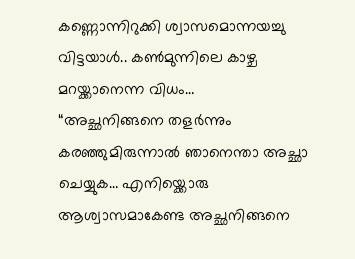കണ്ണൊന്നിറുക്കി ശ്വാസമൊന്നയച്ചു വിട്ടയാൾ.. കൺമുന്നിലെ കാഴ്ച മറയ്ക്കാനെന്ന വിധം…
“അച്ഛനിങ്ങനെ തളർന്നും കരഞ്ഞുമിരുന്നാൽ ഞാനെന്താ അച്ഛാ ചെയ്യുക… എനിയ്ക്കൊരു ആശ്വാസമാകേണ്ട അച്ഛനിങ്ങനെ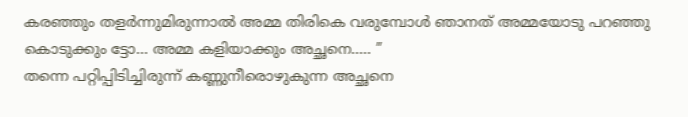കരഞ്ഞും തളർന്നുമിരുന്നാൽ അമ്മ തിരികെ വരുമ്പോൾ ഞാനത് അമ്മയോടു പറഞ്ഞു കൊടുക്കും ട്ടോ… അമ്മ കളിയാക്കും അച്ഛനെ….. ”
തന്നെ പറ്റിപ്പിടിച്ചിരുന്ന് കണ്ണുനീരൊഴുകുന്ന അച്ഛനെ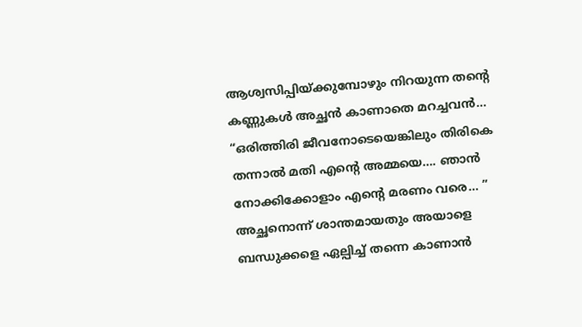ആശ്വസിപ്പിയ്ക്കുമ്പോഴും നിറയുന്ന തന്റെ കണ്ണുകൾ അച്ഛൻ കാണാതെ മറച്ചവൻ…
“ഒരിത്തിരി ജീവനോടെയെങ്കിലും തിരികെ തന്നാൽ മതി എന്റെ അമ്മയെ…. ഞാൻ നോക്കിക്കോളാം എന്റെ മരണം വരെ… ”
അച്ഛനൊന്ന് ശാന്തമായതും അയാളെ ബന്ധുക്കളെ ഏല്പിച്ച് തന്നെ കാണാൻ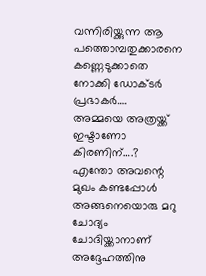വന്നിരിയ്ക്കുന്ന ആ പത്തൊമ്പതുക്കാരനെ കണ്ണെടുക്കാതെ നോക്കി ഡോക്ടർ പ്രഭാകർ….
അമ്മയെ അത്രയ്ക്ക് ഇഷ്ടാണോ കിരണിന്….?
എന്തോ അവന്റെ മുഖം കണ്ടപ്പോൾ അങ്ങനെയൊരു മറു ചോദ്യം ചോദിയ്ക്കാനാണ് അദ്ദേഹത്തിനു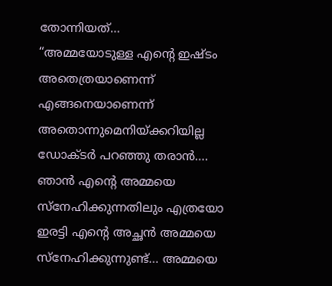തോന്നിയത്…
“അമ്മയോടുള്ള എന്റെ ഇഷ്ടം അതെത്രയാണെന്ന് എങ്ങനെയാണെന്ന് അതൊന്നുമെനിയ്ക്കറിയില്ല ഡോക്ടർ പറഞ്ഞു തരാൻ….
ഞാൻ എന്റെ അമ്മയെ സ്നേഹിക്കുന്നതിലും എത്രയോ ഇരട്ടി എന്റെ അച്ഛൻ അമ്മയെ സ്നേഹിക്കുന്നുണ്ട്… അമ്മയെ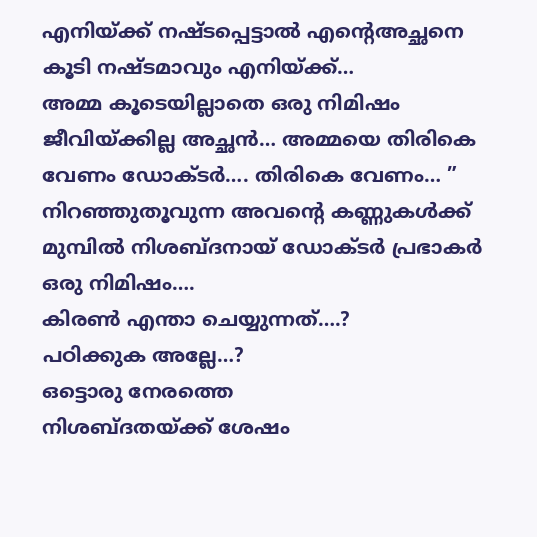എനിയ്ക്ക് നഷ്ടപ്പെട്ടാൽ എന്റെഅച്ഛനെ കൂടി നഷ്ടമാവും എനിയ്ക്ക്…
അമ്മ കൂടെയില്ലാതെ ഒരു നിമിഷം ജീവിയ്ക്കില്ല അച്ഛൻ… അമ്മയെ തിരികെ വേണം ഡോക്ടർ…. തിരികെ വേണം… ”
നിറഞ്ഞുതൂവുന്ന അവന്റെ കണ്ണുകൾക്ക് മുമ്പിൽ നിശബ്ദനായ് ഡോക്ടർ പ്രഭാകർ ഒരു നിമിഷം….
കിരൺ എന്താ ചെയ്യുന്നത്….?
പഠിക്കുക അല്ലേ…?
ഒട്ടൊരു നേരത്തെ
നിശബ്ദതയ്ക്ക് ശേഷം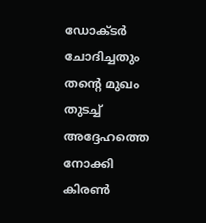ഡോക്ടർ ചോദിച്ചതും തന്റെ മുഖം തുടച്ച് അദ്ദേഹത്തെ നോക്കി കിരൺ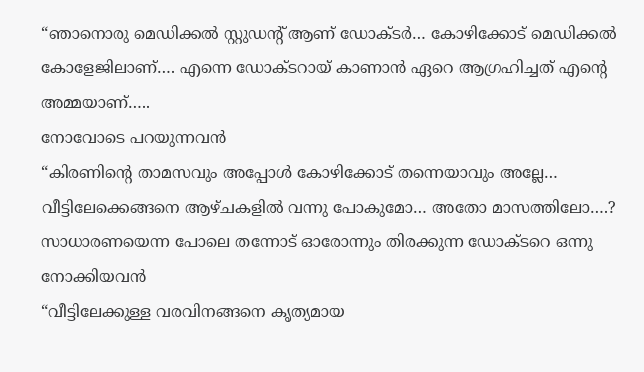“ഞാനൊരു മെഡിക്കൽ സ്റ്റുഡന്റ് ആണ് ഡോക്ടർ… കോഴിക്കോട് മെഡിക്കൽ കോളേജിലാണ്…. എന്നെ ഡോക്ടറായ് കാണാൻ ഏറെ ആഗ്രഹിച്ചത് എന്റെ അമ്മയാണ്…..
നോവോടെ പറയുന്നവൻ
“കിരണിന്റെ താമസവും അപ്പോൾ കോഴിക്കോട് തന്നെയാവും അല്ലേ… വീട്ടിലേക്കെങ്ങനെ ആഴ്ചകളിൽ വന്നു പോകുമോ… അതോ മാസത്തിലോ….?
സാധാരണയെന്ന പോലെ തന്നോട് ഓരോന്നും തിരക്കുന്ന ഡോക്ടറെ ഒന്നു നോക്കിയവൻ
“വീട്ടിലേക്കുള്ള വരവിനങ്ങനെ കൃത്യമായ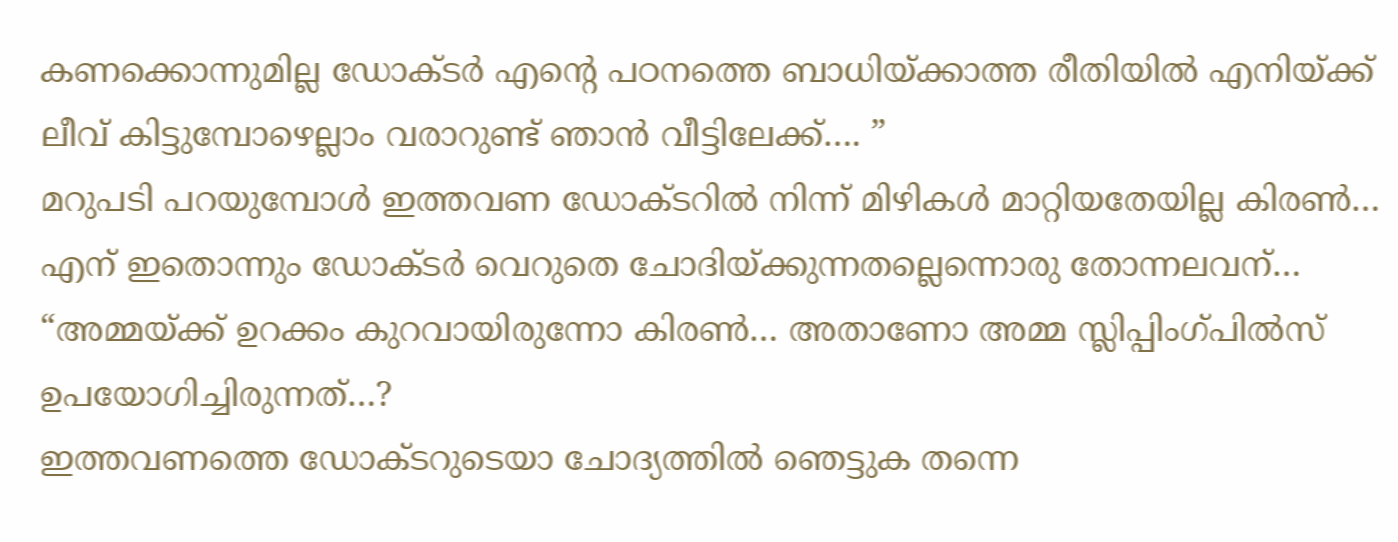കണക്കൊന്നുമില്ല ഡോക്ടർ എന്റെ പഠനത്തെ ബാധിയ്ക്കാത്ത രീതിയിൽ എനിയ്ക്ക് ലീവ് കിട്ടുമ്പോഴെല്ലാം വരാറുണ്ട് ഞാൻ വീട്ടിലേക്ക്…. ”
മറുപടി പറയുമ്പോൾ ഇത്തവണ ഡോക്ടറിൽ നിന്ന് മിഴികൾ മാറ്റിയതേയില്ല കിരൺ…
എന് ഇതൊന്നും ഡോക്ടർ വെറുതെ ചോദിയ്ക്കുന്നതല്ലെന്നൊരു തോന്നലവന്…
“അമ്മയ്ക്ക് ഉറക്കം കുറവായിരുന്നോ കിരൺ… അതാണോ അമ്മ സ്ലിപ്പിംഗ്പിൽസ് ഉപയോഗിച്ചിരുന്നത്…?
ഇത്തവണത്തെ ഡോക്ടറുടെയാ ചോദ്യത്തിൽ ഞെട്ടുക തന്നെ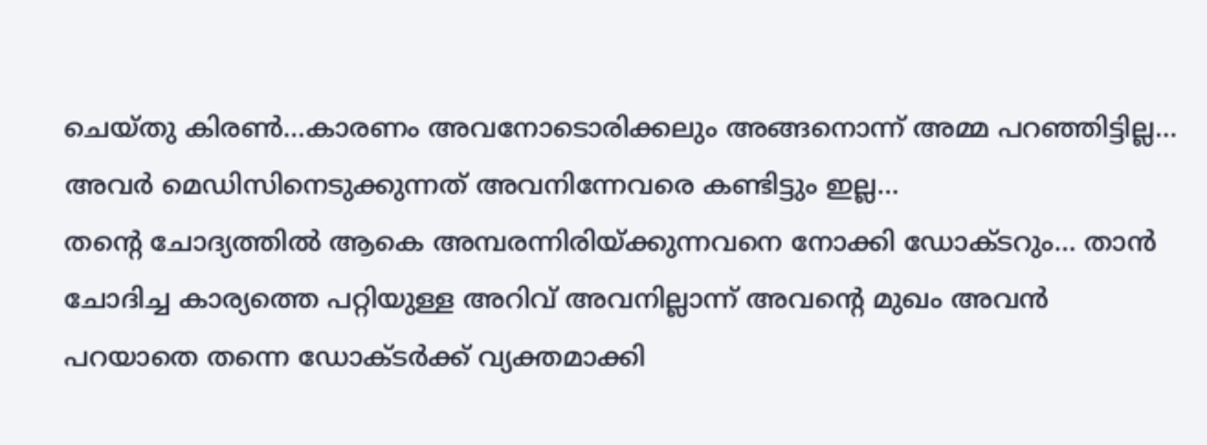ചെയ്തു കിരൺ…കാരണം അവനോടൊരിക്കലും അങ്ങനൊന്ന് അമ്മ പറഞ്ഞിട്ടില്ല… അവർ മെഡിസിനെടുക്കുന്നത് അവനിന്നേവരെ കണ്ടിട്ടും ഇല്ല…
തന്റെ ചോദ്യത്തിൽ ആകെ അമ്പരന്നിരിയ്ക്കുന്നവനെ നോക്കി ഡോക്ടറും… താൻ ചോദിച്ച കാര്യത്തെ പറ്റിയുള്ള അറിവ് അവനില്ലാന്ന് അവന്റെ മുഖം അവൻ പറയാതെ തന്നെ ഡോക്ടർക്ക് വ്യക്തമാക്കി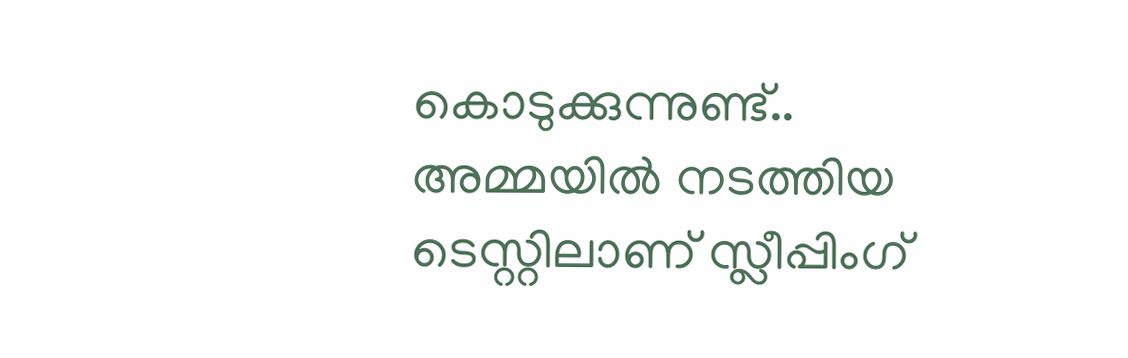കൊടുക്കുന്നുണ്ട്..
അമ്മയിൽ നടത്തിയ ടെസ്റ്റിലാണ് സ്ലീപ്പിംഗ്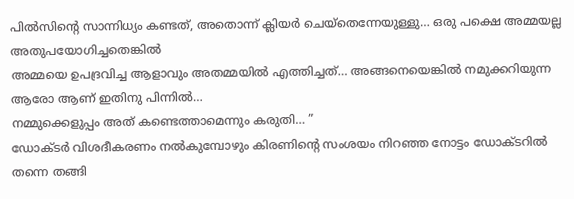പിൽസിന്റെ സാന്നിധ്യം കണ്ടത്, അതൊന്ന് ക്ലിയർ ചെയ്തെന്നേയുള്ളു… ഒരു പക്ഷെ അമ്മയല്ല അതുപയോഗിച്ചതെങ്കിൽ
അമ്മയെ ഉപദ്രവിച്ച ആളാവും അതമ്മയിൽ എത്തിച്ചത്… അങ്ങനെയെങ്കിൽ നമുക്കറിയുന്ന ആരോ ആണ് ഇതിനു പിന്നിൽ…
നമ്മുക്കെളുപ്പം അത് കണ്ടെത്താമെന്നും കരുതി… ”
ഡോക്ടർ വിശദീകരണം നൽകുമ്പോഴും കിരണിന്റെ സംശയം നിറഞ്ഞ നോട്ടം ഡോക്ടറിൽ തന്നെ തങ്ങി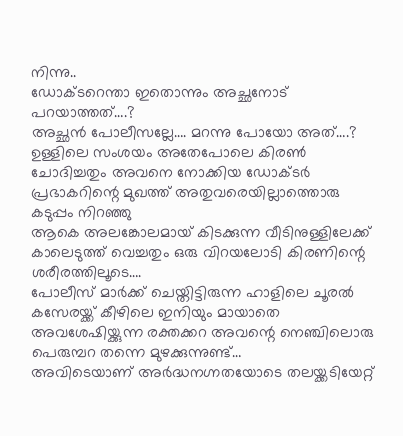നിന്നു..
ഡോക്ടറെന്താ ഇതൊന്നും അച്ഛനോട് പറയാത്തത്….?
അച്ഛൻ പോലീസല്ലേ…. മറന്നു പോയോ അത്….?
ഉള്ളിലെ സംശയം അതേപോലെ കിരൺ ചോദിച്ചതും അവനെ നോക്കിയ ഡോക്ടർ പ്രഭാകറിന്റെ മുഖത്ത് അതുവരെയില്ലാത്തൊരു കടുപ്പം നിറഞ്ഞു
ആകെ അലങ്കോലമായ് കിടക്കുന്ന വീടിനുള്ളിലേക്ക് കാലെടുത്ത് വെച്ചതും ഒരു വിറയലോടി കിരണിന്റെ ശരീരത്തിലൂടെ….
പോലീസ് മാർക്ക് ചെയ്തിട്ടിരുന്ന ഹാളിലെ ചൂരൽ കസേരയ്ക്ക് കീഴിലെ ഇനിയും മായാതെ അവശേഷിയ്ക്കുന്ന രക്തക്കറ അവന്റെ നെഞ്ചിലൊരു പെരുമ്പറ തന്നെ മുഴക്കുന്നുണ്ട്…
അവിടെയാണ് അർദ്ധനഗ്നതയോടെ തലയ്ക്കടിയേറ്റ്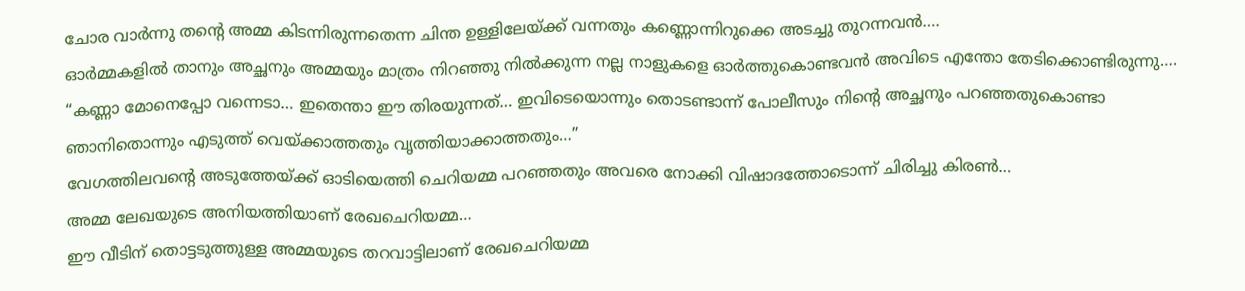ചോര വാർന്നു തന്റെ അമ്മ കിടന്നിരുന്നതെന്ന ചിന്ത ഉള്ളിലേയ്ക്ക് വന്നതും കണ്ണൊന്നിറുക്കെ അടച്ചു തുറന്നവൻ….
ഓർമ്മകളിൽ താനും അച്ഛനും അമ്മയും മാത്രം നിറഞ്ഞു നിൽക്കുന്ന നല്ല നാളുകളെ ഓർത്തുകൊണ്ടവൻ അവിടെ എന്തോ തേടിക്കൊണ്ടിരുന്നു….
“കണ്ണാ മോനെപ്പോ വന്നെടാ… ഇതെന്താ ഈ തിരയുന്നത്… ഇവിടെയൊന്നും തൊടണ്ടാന്ന് പോലീസും നിന്റെ അച്ഛനും പറഞ്ഞതുകൊണ്ടാ ഞാനിതൊന്നും എടുത്ത് വെയ്ക്കാത്തതും വൃത്തിയാക്കാത്തതും…”
വേഗത്തിലവന്റെ അടുത്തേയ്ക്ക് ഓടിയെത്തി ചെറിയമ്മ പറഞ്ഞതും അവരെ നോക്കി വിഷാദത്തോടൊന്ന് ചിരിച്ചു കിരൺ…
അമ്മ ലേഖയുടെ അനിയത്തിയാണ് രേഖചെറിയമ്മ…
ഈ വീടിന് തൊട്ടടുത്തുള്ള അമ്മയുടെ തറവാട്ടിലാണ് രേഖചെറിയമ്മ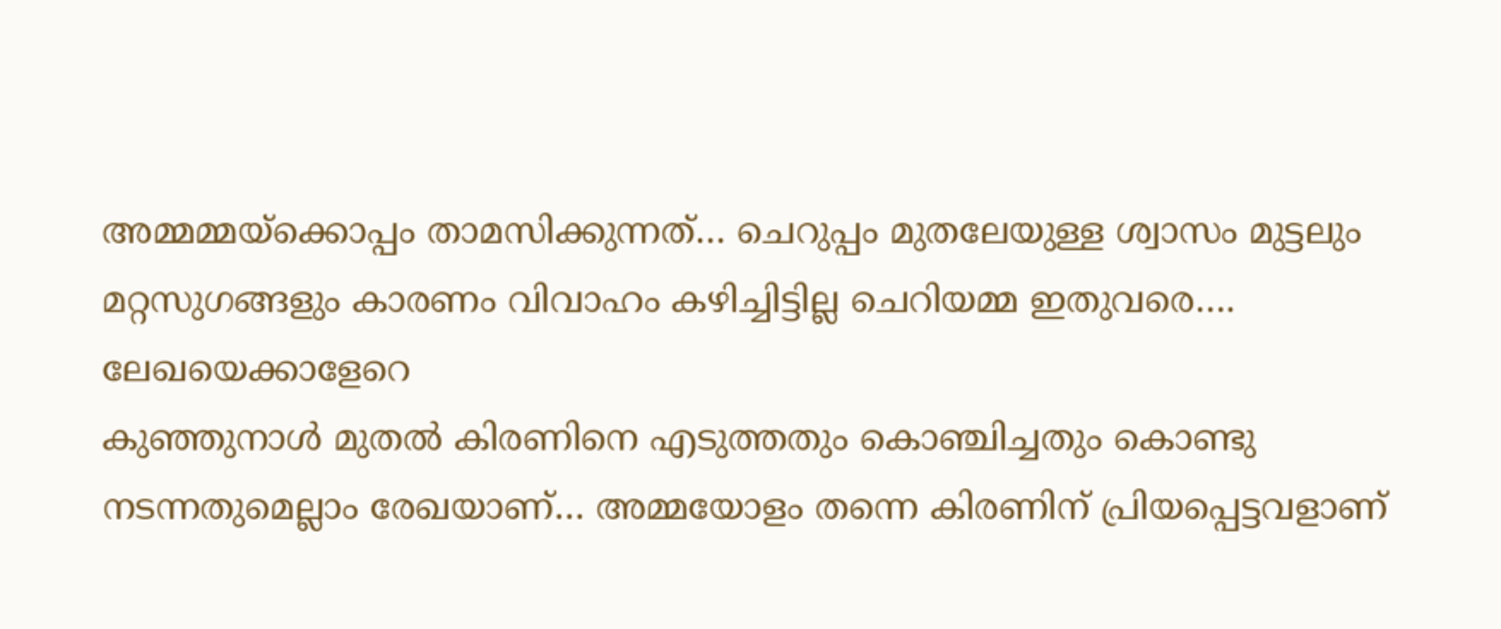അമ്മമ്മയ്ക്കൊപ്പം താമസിക്കുന്നത്… ചെറുപ്പം മുതലേയുള്ള ശ്വാസം മുട്ടലും മറ്റസുഗങ്ങളും കാരണം വിവാഹം കഴിച്ചിട്ടില്ല ചെറിയമ്മ ഇതുവരെ….
ലേഖയെക്കാളേറെ
കുഞ്ഞുനാൾ മുതൽ കിരണിനെ എടുത്തതും കൊഞ്ചിച്ചതും കൊണ്ടു നടന്നതുമെല്ലാം രേഖയാണ്… അമ്മയോളം തന്നെ കിരണിന് പ്രിയപ്പെട്ടവളാണ്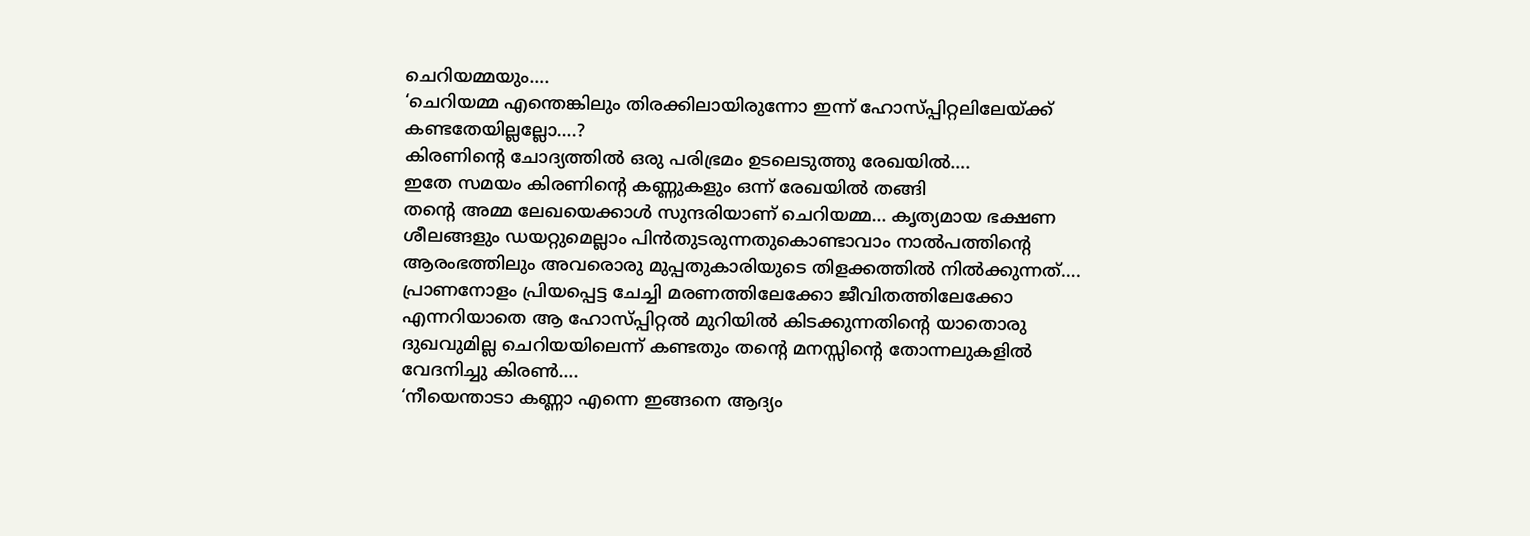ചെറിയമ്മയും….
‘ചെറിയമ്മ എന്തെങ്കിലും തിരക്കിലായിരുന്നോ ഇന്ന് ഹോസ്പ്പിറ്റലിലേയ്ക്ക് കണ്ടതേയില്ലല്ലോ….?
കിരണിന്റെ ചോദ്യത്തിൽ ഒരു പരിഭ്രമം ഉടലെടുത്തു രേഖയിൽ….
ഇതേ സമയം കിരണിന്റെ കണ്ണുകളും ഒന്ന് രേഖയിൽ തങ്ങി
തന്റെ അമ്മ ലേഖയെക്കാൾ സുന്ദരിയാണ് ചെറിയമ്മ… കൃത്യമായ ഭക്ഷണ ശീലങ്ങളും ഡയറ്റുമെല്ലാം പിൻതുടരുന്നതുകൊണ്ടാവാം നാൽപത്തിന്റെ ആരംഭത്തിലും അവരൊരു മുപ്പതുകാരിയുടെ തിളക്കത്തിൽ നിൽക്കുന്നത്….
പ്രാണനോളം പ്രിയപ്പെട്ട ചേച്ചി മരണത്തിലേക്കോ ജീവിതത്തിലേക്കോ എന്നറിയാതെ ആ ഹോസ്പ്പിറ്റൽ മുറിയിൽ കിടക്കുന്നതിന്റെ യാതൊരു ദുഖവുമില്ല ചെറിയയിലെന്ന് കണ്ടതും തന്റെ മനസ്സിന്റെ തോന്നലുകളിൽ വേദനിച്ചു കിരൺ….
‘നീയെന്താടാ കണ്ണാ എന്നെ ഇങ്ങനെ ആദ്യം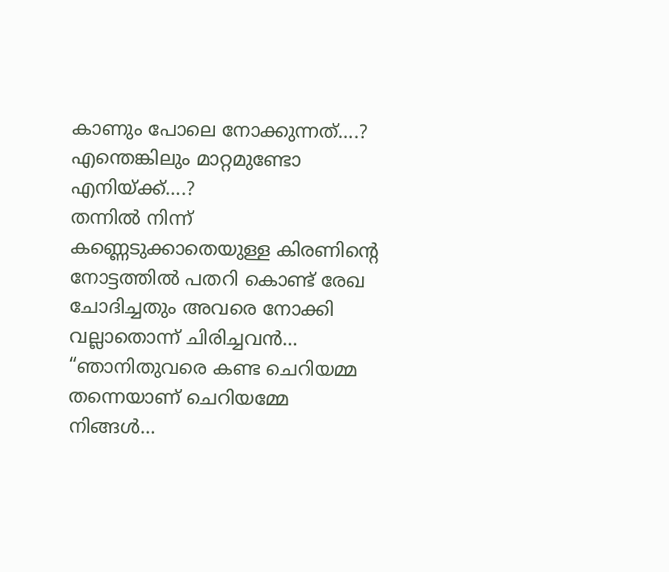കാണും പോലെ നോക്കുന്നത്….?
എന്തെങ്കിലും മാറ്റമുണ്ടോ എനിയ്ക്ക്….?
തന്നിൽ നിന്ന് കണ്ണെടുക്കാതെയുള്ള കിരണിന്റെ നോട്ടത്തിൽ പതറി കൊണ്ട് രേഖ ചോദിച്ചതും അവരെ നോക്കി വല്ലാതൊന്ന് ചിരിച്ചവൻ…
“ഞാനിതുവരെ കണ്ട ചെറിയമ്മ തന്നെയാണ് ചെറിയമ്മേ നിങ്ങൾ…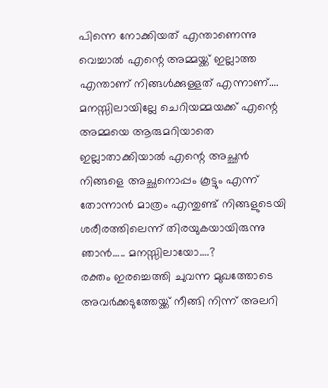പിന്നെ നോക്കിയത് എന്താണെന്നു വെച്ചാൽ എന്റെ അമ്മയ്ക്ക് ഇല്ലാത്ത എന്താണ് നിങ്ങൾക്കുള്ളത് എന്നാണ്….
മനസ്സിലായില്ലേ ചെറിയമ്മയക്ക് എന്റെ അമ്മയെ ആരുമറിയാതെ ഇല്ലാതാക്കിയാൽ എന്റെ അച്ഛൻ നിങ്ങളെ അച്ഛനൊപ്പം കൂട്ടും എന്ന് തോന്നാൻ മാത്രം എന്തുണ്ട് നിങ്ങളുടെയി ശരീരത്തിലെന്ന് തിരയുകയായിരുന്നു ഞാൻ….. മനസ്സിലായോ….?
രക്തം ഇരച്ചെത്തി ചുവന്ന മുഖത്തോടെ അവർക്കടുത്തേയ്ക്ക് നീങ്ങി നിന്ന് അലറി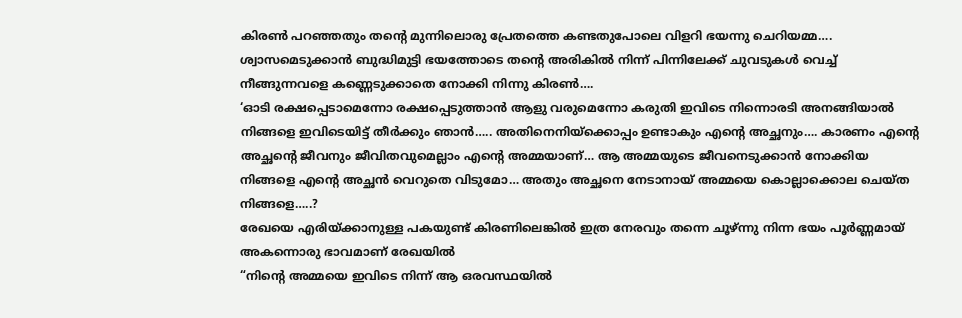കിരൺ പറഞ്ഞതും തന്റെ മുന്നിലൊരു പ്രേതത്തെ കണ്ടതുപോലെ വിളറി ഭയന്നു ചെറിയമ്മ….
ശ്വാസമെടുക്കാൻ ബുദ്ധിമുട്ടി ഭയത്തോടെ തന്റെ അരികിൽ നിന്ന് പിന്നിലേക്ക് ചുവടുകൾ വെച്ച് നീങ്ങുന്നവളെ കണ്ണെടുക്കാതെ നോക്കി നിന്നു കിരൺ….
‘ഓടി രക്ഷപ്പെടാമെന്നോ രക്ഷപ്പെടുത്താൻ ആളു വരുമെന്നോ കരുതി ഇവിടെ നിന്നൊരടി അനങ്ങിയാൽ നിങ്ങളെ ഇവിടെയിട്ട് തീർക്കും ഞാൻ….. അതിനെനിയ്ക്കൊപ്പം ഉണ്ടാകും എന്റെ അച്ഛനും…. കാരണം എന്റെ അച്ഛന്റെ ജീവനും ജീവിതവുമെല്ലാം എന്റെ അമ്മയാണ്… ആ അമ്മയുടെ ജീവനെടുക്കാൻ നോക്കിയ നിങ്ങളെ എന്റെ അച്ഛൻ വെറുതെ വിടുമോ… അതും അച്ഛനെ നേടാനായ് അമ്മയെ കൊല്ലാക്കൊല ചെയ്ത നിങ്ങളെ…..?
രേഖയെ എരിയ്ക്കാനുള്ള പകയുണ്ട് കിരണിലെങ്കിൽ ഇത്ര നേരവും തന്നെ ചൂഴ്ന്നു നിന്ന ഭയം പൂർണ്ണമായ് അകന്നൊരു ഭാവമാണ് രേഖയിൽ
“നിന്റെ അമ്മയെ ഇവിടെ നിന്ന് ആ ഒരവസ്ഥയിൽ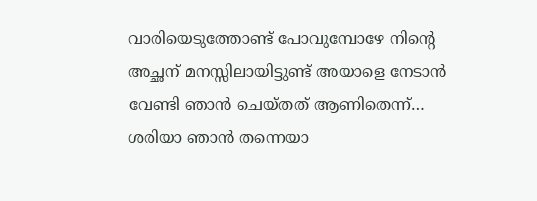വാരിയെടുത്തോണ്ട് പോവുമ്പോഴേ നിന്റെ അച്ഛന് മനസ്സിലായിട്ടുണ്ട് അയാളെ നേടാൻ വേണ്ടി ഞാൻ ചെയ്തത് ആണിതെന്ന്… ശരിയാ ഞാൻ തന്നെയാ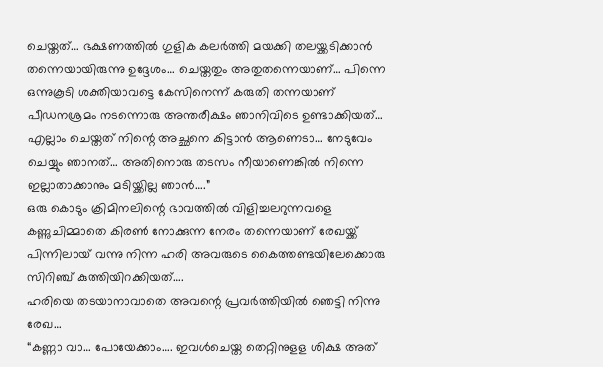ചെയ്തത്… ഭക്ഷണത്തിൽ ഗുളിക കലർത്തി മയക്കി തലയ്ക്കടിക്കാൻ തന്നെയായിരുന്നു ഉദ്ദേശം… ചെയ്തതും അതുതന്നെയാണ്… പിന്നെ ഒന്നുകൂടി ശക്തിയാവട്ടെ കേസിനെന്ന് കരുതി തന്നയാണ് പീഡനശ്രമം നടന്നൊരു അന്തരീക്ഷം ഞാനിവിടെ ഉണ്ടാക്കിയത്… എല്ലാം ചെയ്തത് നിന്റെ അച്ഛനെ കിട്ടാൻ ആണെടാ… നേടുവേം ചെയ്യും ഞാനത്… അതിനൊരു തടസം നീയാണെങ്കിൽ നിന്നെ ഇല്ലാതാക്കാനും മടിയ്ക്കില്ല ഞാൻ….”
ഒരു കൊടും ക്രിമിനലിന്റെ ഭാവത്തിൽ വിളിച്ചലറുന്നവളെ കണ്ണുചിമ്മാതെ കിരൺ നോക്കുന്ന നേരം തന്നെയാണ് രേഖയ്ക്ക് പിന്നിലായ് വന്നു നിന്ന ഹരി അവരുടെ കൈത്തണ്ടയിലേക്കൊരു സിറിഞ്ച് കുത്തിയിറക്കിയത്….
ഹരിയെ തടയാനാവാതെ അവന്റെ പ്രവർത്തിയിൽ ഞെട്ടി നിന്നു രേഖ…
“കണ്ണാ വാ… പോയേക്കാം…. ഇവൾചെയ്ത തെറ്റിനുളള ശിക്ഷ അത്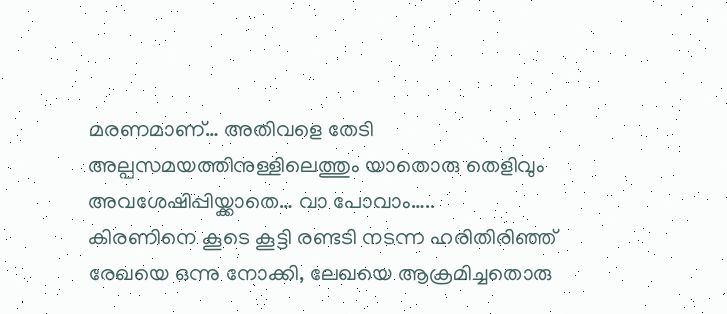മരണമാണ്… അതിവളെ തേടി അല്പസമയത്തിനുള്ളിലെത്തും യാതൊരു തെളിവും അവശേഷിപ്പിയ്ക്കാതെ… വാ പോവാം…..
കിരണിനെ കൂടെ കൂട്ടി രണ്ടടി നടന്ന ഹരിതിരിഞ്ഞ് രേഖയെ ഒന്നു നോക്കി, ലേഖയെ ആക്രമിച്ചതൊരു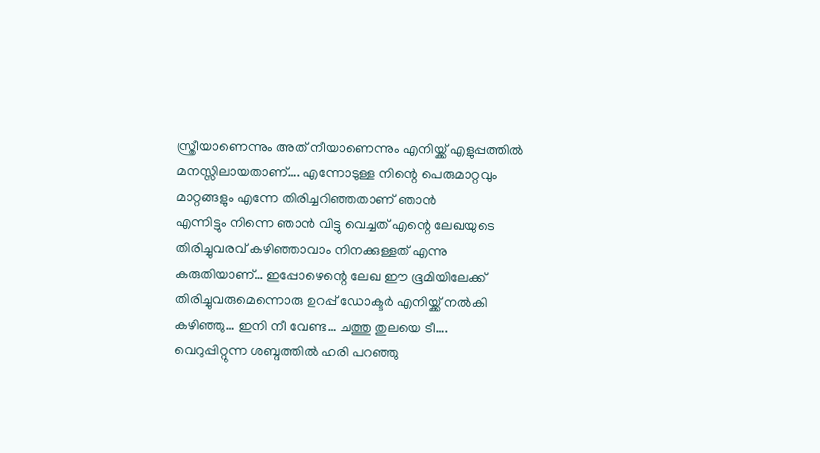സ്ത്രീയാണെന്നും അത് നീയാണെന്നും എനിയ്ക്ക് എളുപ്പത്തിൽ മനസ്സിലായതാണ്…. എന്നോടുള്ള നിന്റെ പെരുമാറ്റവും മാറ്റങ്ങളും എന്നേ തിരിച്ചറിഞ്ഞതാണ് ഞാൻ
എന്നിട്ടും നിന്നെ ഞാൻ വിട്ടു വെച്ചത് എന്റെ ലേഖയുടെ തിരിച്ചുവരവ് കഴിഞ്ഞാവാം നിനക്കുള്ളത് എന്നു കരുതിയാണ്… ഇപ്പോഴെന്റെ ലേഖ ഈ ഭൂമിയിലേക്ക് തിരിച്ചുവരുമെന്നൊരു ഉറപ്പ് ഡോക്ടർ എനിയ്ക്ക് നൽകി കഴിഞ്ഞു… ഇനി നീ വേണ്ട… ചത്തു തുലയെ ടീ….
വെറുപ്പിറ്റുന്ന ശബ്ദത്തിൽ ഹരി പറഞ്ഞു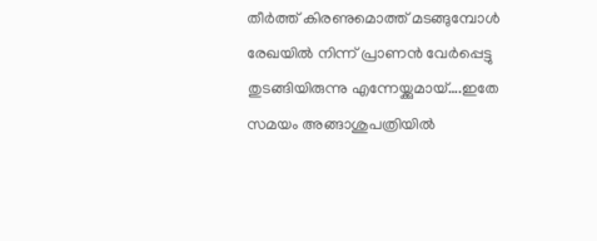തീർത്ത് കിരണുമൊത്ത് മടങ്ങുമ്പോൾ രേഖയിൽ നിന്ന് പ്രാണൻ വേർപ്പെട്ടു തുടങ്ങിയിരുന്നു എന്നേയ്ക്കുമായ്….ഇതേ സമയം അങ്ങാശുപത്രിയിൽ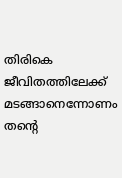തിരികെ ജീവിതത്തിലേക്ക് മടങ്ങാനെന്നോണം തന്റെ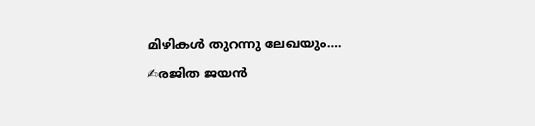മിഴികൾ തുറന്നു ലേഖയും….
✍രജിത ജയൻ